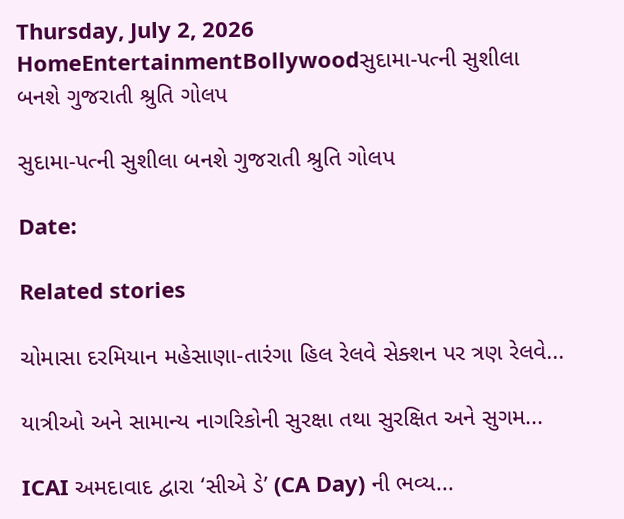Thursday, July 2, 2026
HomeEntertainmentBollywoodસુદામા-પત્ની સુશીલા બનશે ગુજરાતી શ્રુતિ ગોલપ

સુદામા-પત્ની સુશીલા બનશે ગુજરાતી શ્રુતિ ગોલપ

Date:

Related stories

ચોમાસા દરમિયાન મહેસાણા-તારંગા હિલ રેલવે સેક્શન પર ત્રણ રેલવે...

યાત્રીઓ અને સામાન્ય નાગરિકોની સુરક્ષા તથા સુરક્ષિત અને સુગમ...

ICAI અમદાવાદ દ્વારા ‘સીએ ડે’ (CA Day) ની ભવ્ય...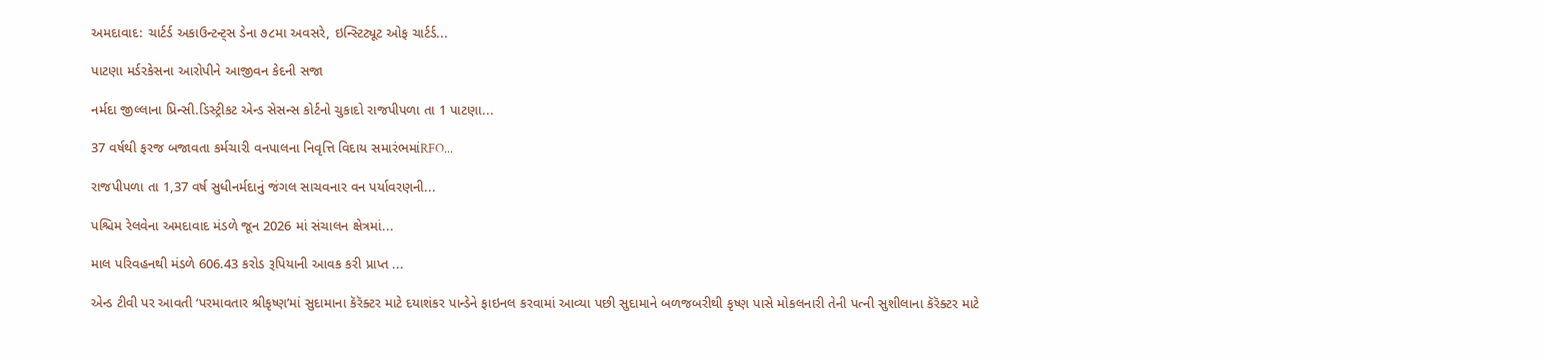અમદાવાદ: ચાર્ટર્ડ અકાઉન્ટન્ટ્સ ડેના ૭૮મા અવસરે, ઇન્સ્ટિટ્યૂટ ઓફ ચાર્ટર્ડ...

પાટણા મર્ડરકેસના આરોપીને આજીવન કેદની સજા

નર્મદા જીલ્લાના પ્રિન્સી.ડિસ્ટ્રીકટ એન્ડ સેસન્સ કોર્ટનો ચુકાદો રાજપીપળા તા 1 પાટણા...

37 વર્ષથી ફરજ બજાવતા કર્મચારી વનપાલના નિવૃત્તિ વિદાય સમારંભમાંRFO...

રાજપીપળા તા 1,37 વર્ષ સુધીનર્મદાનું જંગલ સાચવનાર વન પર્યાવરણની...

પશ્ચિમ રેલવેના અમદાવાદ મંડળે જૂન 2026 માં સંચાલન ક્ષેત્રમાં...

માલ પરિવહનથી મંડળે 606.43 કરોડ રૂપિયાની આવક કરી પ્રાપ્ત ...

એન્ડ ટીવી પર આવતી ‘પરમાવતાર શ્રીકૃષ્ણ’માં સુદામાના કૅરૅક્ટર માટે દયાશંકર પાન્ડેને ફાઇનલ કરવામાં આવ્યા પછી સુદામાને બળજબરીથી કૃષ્ણ પાસે મોકલનારી તેની પત્ની સુશીલાના કૅરૅક્ટર માટે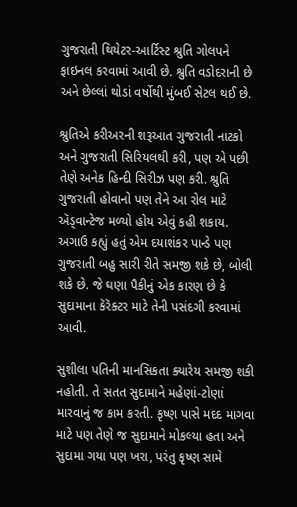ગુજરાતી થિયેટર-આર્ટિસ્ટ શ્રુતિ ગોલપને ફાઇનલ કરવામાં આવી છે. શ્રુતિ વડોદરાની છે અને છેલ્લાં થોડાં વર્ષોથી મુંબઈ સેટલ થઈ છે.

શ્રુતિએ કરીઅરની શરૂઆત ગુજરાતી નાટકો અને ગુજરાતી સિરિયલથી કરી, પણ એ પછી તેણે અનેક હિન્દી સિરીઝ પણ કરી. શ્રુતિ ગુજરાતી હોવાનો પણ તેને આ રોલ માટે ઍડ્વાન્ટેજ મળ્યો હોય એવું કહી શકાય. અગાઉ કહ્યું હતું એમ દયાશંકર પાન્ડે પણ ગુજરાતી બહુ સારી રીતે સમજી શકે છે, બોલી શકે છે. જે ઘણા પૈકીનું એક કારણ છે કે સુદામાના કૅરૅક્ટર માટે તેની પસંદગી કરવામાં આવી.

સુશીલા પતિની માનસિકતા ક્યારેય સમજી શકી નહોતી. તે સતત સુદામાને મહેણાં-ટોણાં મારવાનું જ કામ કરતી. કૃષ્ણ પાસે મદદ માગવા માટે પણ તેણે જ સુદામાને મોકલ્યા હતા અને સુદામા ગયા પણ ખરા, પરંતુ કૃષ્ણ સામે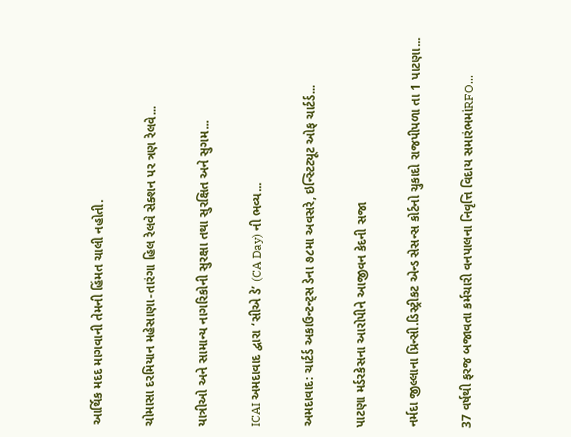આર્થિક મદદ માગવાની તેમની હિંમત ચાલી નહોતી.

ચોમાસા દરમિયાન મહેસાણા-તારંગા હિલ રેલવે સેક્શન પર ત્રણ રેલવે...

યાત્રીઓ અને સામાન્ય નાગરિકોની સુરક્ષા તથા સુરક્ષિત અને સુગમ...

ICAI અમદાવાદ દ્વારા ‘સીએ ડે’ (CA Day) ની ભવ્ય...

અમદાવાદ: ચાર્ટર્ડ અકાઉન્ટન્ટ્સ ડેના ૭૮મા અવસરે, ઇન્સ્ટિટ્યૂટ ઓફ ચાર્ટર્ડ...

પાટણા મર્ડરકેસના આરોપીને આજીવન કેદની સજા

નર્મદા જીલ્લાના પ્રિન્સી.ડિસ્ટ્રીકટ એન્ડ સેસન્સ કોર્ટનો ચુકાદો રાજપીપળા તા 1 પાટણા...

37 વર્ષથી ફરજ બજાવતા કર્મચારી વનપાલના નિવૃત્તિ વિદાય સમારંભમાંRFO...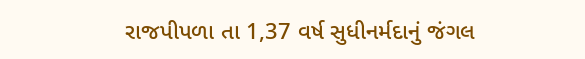રાજપીપળા તા 1,37 વર્ષ સુધીનર્મદાનું જંગલ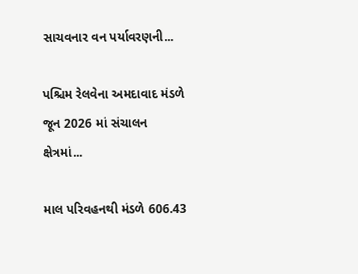સાચવનાર વન પર્યાવરણની...

પશ્ચિમ રેલવેના અમદાવાદ મંડળે જૂન 2026 માં સંચાલન ક્ષેત્રમાં...

માલ પરિવહનથી મંડળે 606.43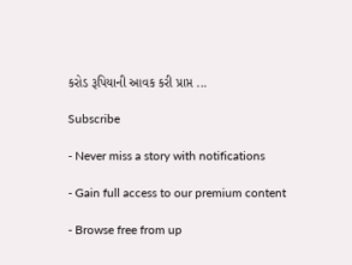કરોડ રૂપિયાની આવક કરી પ્રાપ્ત ...

Subscribe

- Never miss a story with notifications

- Gain full access to our premium content

- Browse free from up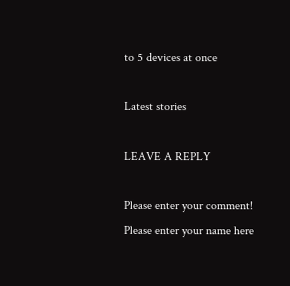to 5 devices at once

Latest stories

LEAVE A REPLY

Please enter your comment!
Please enter your name here